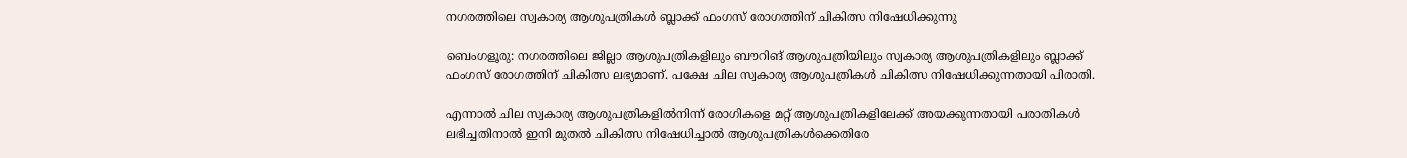നഗരത്തിലെ സ്വകാര്യ ആശുപത്രികൾ ബ്ലാക്ക് ഫംഗസ് രോഗത്തിന് ചികിത്സ നിഷേധിക്കുന്നു

ബെംഗളൂരു: നഗരത്തിലെ ജില്ലാ ആശുപത്രികളിലും ബൗറിങ് ആശുപത്രിയിലും സ്വകാര്യ ആശുപത്രികളിലും ബ്ലാക്ക് ഫംഗസ് രോഗത്തിന് ചികിത്സ ലഭ്യമാണ്. പക്ഷേ ചില സ്വകാര്യ ആശുപത്രികൾ ചികിത്സ നിഷേധിക്കുന്നതായി പിരാതി.

എന്നാൽ ചില സ്വകാര്യ ആശുപത്രികളിൽനിന്ന് രോഗികളെ മറ്റ് ആശുപത്രികളിലേക്ക് അയക്കുന്നതായി പരാതികൾ ലഭിച്ചതിനാൽ ഇനി മുതൽ ചികിത്സ നിഷേധിച്ചാൽ ആശുപത്രികൾക്കെതിരേ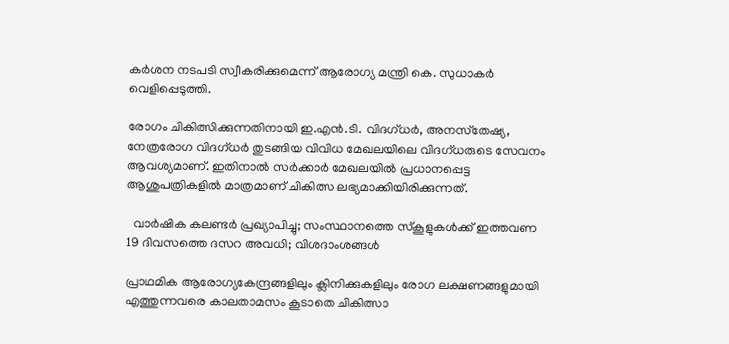കർശന നടപടി സ്വീകരിക്കുമെന്ന് ആരോഗ്യ മന്ത്രി കെ. സുധാകർ വെളിപ്പെടുത്തി.

രോഗം ചികിത്സിക്കുന്നതിനായി ഇ.എൻ.ടി. വിദഗ്ധർ, അനസ്‌തേഷ്യ, നേത്രരോഗ വിദഗ്ധർ തുടങ്ങിയ വിവിധ മേഖലയിലെ വിദഗ്ധരുടെ സേവനം ആവശ്യമാണ്. ഇതിനാൽ സർക്കാർ മേഖലയിൽ പ്രധാനപ്പെട്ട ആശുപത്രികളിൽ മാത്രമാണ് ചികിത്സ ലഭ്യമാക്കിയിരിക്കുന്നത്.

  വാർഷിക കലണ്ടർ പ്രഖ്യാപിച്ചു; സംസ്ഥാനത്തെ സ്കൂളുകൾക്ക് ഇത്തവണ 19 ദിവസത്തെ ദസറ അവധി; വിശദാംശങ്ങൾ

പ്രാഥമിക ആരോഗ്യകേന്ദ്രങ്ങളിലും ക്ലിനിക്കുകളിലും രോഗ ലക്ഷണങ്ങളുമായി എത്തുന്നവരെ കാലതാമസം കൂടാതെ ചികിത്സാ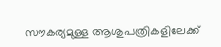സൗകര്യമുള്ള ആശുപത്രികളിലേക്ക്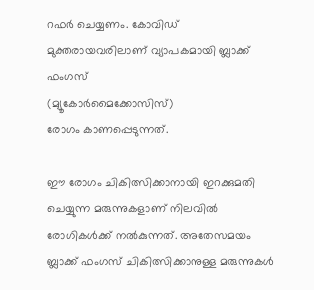റഫർ ചെയ്യണം. കോവിഡ് മുക്തരായവരിലാണ് വ്യാപകമായി ബ്ലാക്ക് ഫംഗസ്
(മ്യൂകോർമൈക്കോസിസ്)
രോഗം കാണപ്പെടുന്നത്.

ഈ രോഗം ചികിത്സിക്കാനായി ഇറക്കുമതി ചെയ്യുന്ന മരുന്നുകളാണ് നിലവിൽ രോഗികൾക്ക് നൽകുന്നത്. അതേസമയം ബ്ലാക്ക് ഫംഗസ് ചികിത്സിക്കാനുള്ള മരുന്നുകൾ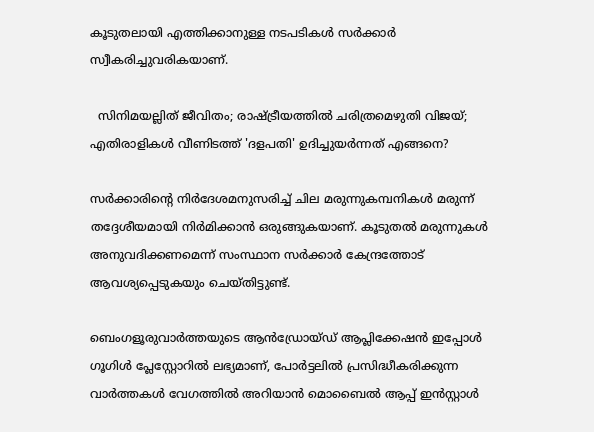കൂടുതലായി എത്തിക്കാനുള്ള നടപടികൾ സർക്കാർ സ്വീകരിച്ചുവരികയാണ്.

  സിനിമയല്ലിത് ജീവിതം; രാഷ്ട്രീയത്തിൽ ചരിത്രമെഴുതി വിജയ്; എതിരാളികൾ വീണിടത്ത് 'ദളപതി' ഉദിച്ചുയർന്നത് എങ്ങനെ?

സർക്കാരിന്റെ നിർദേശമനുസരിച്ച് ചില മരുന്നുകമ്പനികൾ മരുന്ന് തദ്ദേശീയമായി നിർമിക്കാൻ ഒരുങ്ങുകയാണ്. കൂടുതൽ മരുന്നുകൾ അനുവദിക്കണമെന്ന് സംസ്ഥാന സർക്കാർ കേന്ദ്രത്തോട് ആവശ്യപ്പെടുകയും ചെയ്തിട്ടുണ്ട്.

ബെംഗളൂരുവാർത്തയുടെ ആൻഡ്രോയ്ഡ് ആപ്ലിക്കേഷൻ ഇപ്പോൾ ഗൂഗിൾ പ്ലേസ്റ്റോറിൽ ലഭ്യമാണ്, പോർട്ടലിൽ പ്രസിദ്ധീകരിക്കുന്ന വാർത്തകൾ വേഗത്തിൽ അറിയാൻ മൊബൈൽ ആപ്പ് ഇൻസ്റ്റാൾ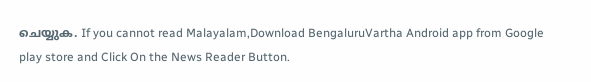ചെയ്യുക. If you cannot read Malayalam,Download BengaluruVartha Android app from Google play store and Click On the News Reader Button.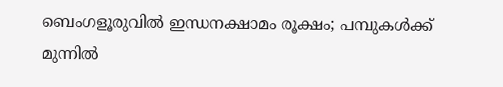ബെംഗളൂരുവിൽ ഇന്ധനക്ഷാമം രൂക്ഷം; പമ്പുകൾക്ക് മുന്നിൽ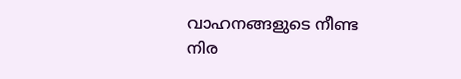വാഹനങ്ങളുടെ നീണ്ട നിര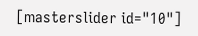[masterslider id="10"]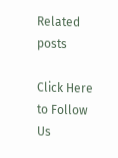Related posts

Click Here to Follow Us